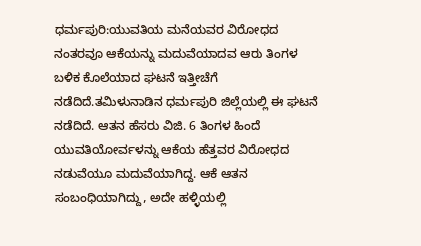ಧರ್ಮಪುರಿ:ಯುವತಿಯ ಮನೆಯವರ ವಿರೋಧದ ನಂತರವೂ ಆಕೆಯನ್ನು ಮದುವೆಯಾದವ ಆರು ತಿಂಗಳ ಬಳಿಕ ಕೊಲೆಯಾದ ಘಟನೆ ಇತ್ತೀಚೆಗೆ ನಡೆದಿದೆ.ತಮಿಳುನಾಡಿನ ಧರ್ಮಪುರಿ ಜಿಲ್ಲೆಯಲ್ಲಿ ಈ ಘಟನೆ ನಡೆದಿದೆ. ಆತನ ಹೆಸರು ವಿಜಿ. 6 ತಿಂಗಳ ಹಿಂದೆ ಯುವತಿಯೋರ್ವಳನ್ನು ಆಕೆಯ ಹೆತ್ತವರ ವಿರೋಧದ ನಡುವೆಯೂ ಮದುವೆಯಾಗಿದ್ದ. ಆಕೆ ಆತನ ಸಂಬಂಧಿಯಾಗಿದ್ದು, ಅದೇ ಹಳ್ಳಿಯಲ್ಲಿ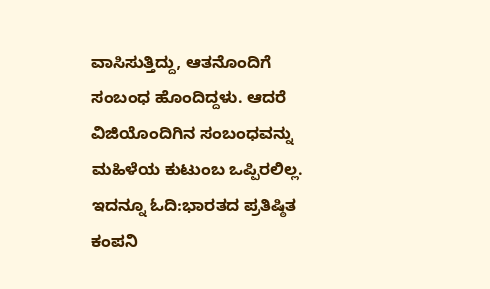ವಾಸಿಸುತ್ತಿದ್ದು, ಆತನೊಂದಿಗೆ ಸಂಬಂಧ ಹೊಂದಿದ್ದಳು. ಆದರೆ ವಿಜಿಯೊಂದಿಗಿನ ಸಂಬಂಧವನ್ನು ಮಹಿಳೆಯ ಕುಟುಂಬ ಒಪ್ಪಿರಲಿಲ್ಲ.
ಇದನ್ನೂ ಓದಿ:ಭಾರತದ ಪ್ರತಿಷ್ಠಿತ ಕಂಪನಿ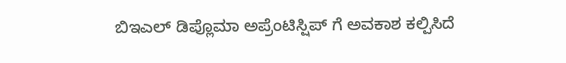ಬಿಇಎಲ್ ಡಿಪ್ಲೊಮಾ ಅಪ್ರೆಂಟಿಸ್ಷಿಪ್ ಗೆ ಅವಕಾಶ ಕಲ್ಪಿಸಿದೆ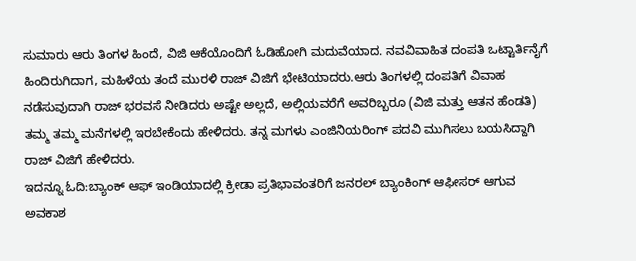ಸುಮಾರು ಆರು ತಿಂಗಳ ಹಿಂದೆ, ವಿಜಿ ಆಕೆಯೊಂದಿಗೆ ಓಡಿಹೋಗಿ ಮದುವೆಯಾದ. ನವವಿವಾಹಿತ ದಂಪತಿ ಒಟ್ಟಾರ್ತಿನೈಗೆ ಹಿಂದಿರುಗಿದಾಗ, ಮಹಿಳೆಯ ತಂದೆ ಮುರಳಿ ರಾಜ್ ವಿಜಿಗೆ ಭೇಟಿಯಾದರು.ಆರು ತಿಂಗಳಲ್ಲಿ ದಂಪತಿಗೆ ವಿವಾಹ ನಡೆಸುವುದಾಗಿ ರಾಜ್ ಭರವಸೆ ನೀಡಿದರು ಅಷ್ಟೇ ಅಲ್ಲದೆ, ಅಲ್ಲಿಯವರೆಗೆ ಅವರಿಬ್ಬರೂ (ವಿಜಿ ಮತ್ತು ಆತನ ಹೆಂಡತಿ) ತಮ್ಮ ತಮ್ಮ ಮನೆಗಳಲ್ಲಿ ಇರಬೇಕೆಂದು ಹೇಳಿದರು. ತನ್ನ ಮಗಳು ಎಂಜಿನಿಯರಿಂಗ್ ಪದವಿ ಮುಗಿಸಲು ಬಯಸಿದ್ದಾಗಿ ರಾಜ್ ವಿಜಿಗೆ ಹೇಳಿದರು.
ಇದನ್ನೂ ಓದಿ:ಬ್ಯಾಂಕ್ ಆಫ್ ಇಂಡಿಯಾದಲ್ಲಿ ಕ್ರೀಡಾ ಪ್ರತಿಭಾವಂತರಿಗೆ ಜನರಲ್ ಬ್ಯಾಂಕಿಂಗ್ ಆಫೀಸರ್ ಆಗುವ ಅವಕಾಶ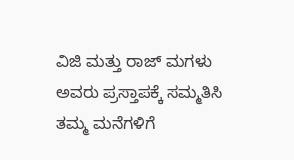ವಿಜಿ ಮತ್ತು ರಾಜ್ ಮಗಳು ಅವರು ಪ್ರಸ್ತಾಪಕ್ಕೆ ಸಮ್ಮತಿಸಿ ತಮ್ಮ ಮನೆಗಳಿಗೆ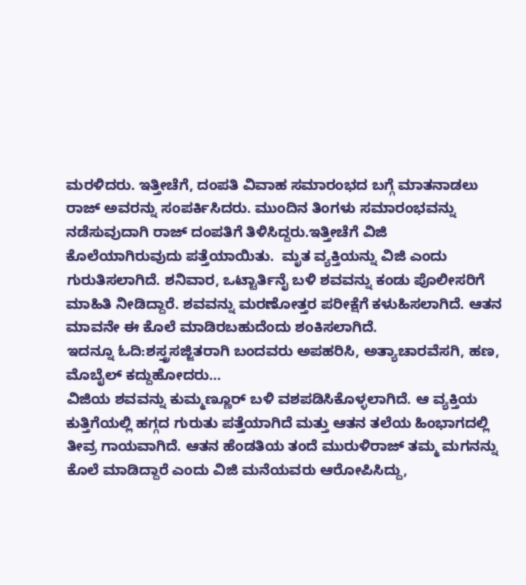ಮರಳಿದರು. ಇತ್ತೀಚೆಗೆ, ದಂಪತಿ ವಿವಾಹ ಸಮಾರಂಭದ ಬಗ್ಗೆ ಮಾತನಾಡಲು ರಾಜ್ ಅವರನ್ನು ಸಂಪರ್ಕಿಸಿದರು. ಮುಂದಿನ ತಿಂಗಳು ಸಮಾರಂಭವನ್ನು ನಡೆಸುವುದಾಗಿ ರಾಜ್ ದಂಪತಿಗೆ ತಿಳಿಸಿದ್ದರು.ಇತ್ತೀಚೆಗೆ ವಿಜಿ ಕೊಲೆಯಾಗಿರುವುದು ಪತ್ತೆಯಾಯಿತು.  ಮೃತ ವ್ಯಕ್ತಿಯನ್ನು ವಿಜಿ ಎಂದು ಗುರುತಿಸಲಾಗಿದೆ. ಶನಿವಾರ, ಒಟ್ಟಾರ್ತಿನೈ ಬಳಿ ಶವವನ್ನು ಕಂಡು ಪೊಲೀಸರಿಗೆ ಮಾಹಿತಿ ನೀಡಿದ್ದಾರೆ. ಶವವನ್ನು ಮರಣೋತ್ತರ ಪರೀಕ್ಷೆಗೆ ಕಳುಹಿಸಲಾಗಿದೆ. ಆತನ ಮಾವನೇ ಈ ಕೊಲೆ ಮಾಡಿರಬಹುದೆಂದು ಶಂಕಿಸಲಾಗಿದೆ.
ಇದನ್ನೂ ಓದಿ:ಶಸ್ತ್ರಸಜ್ಜಿತರಾಗಿ ಬಂದವರು ಅಪಹರಿಸಿ, ಅತ್ಯಾಚಾರವೆಸಗಿ, ಹಣ, ಮೊಬೈಲ್ ಕದ್ದುಹೋದರು…
ವಿಜಿಯ ಶವವನ್ನು ಕುಮ್ಮಣ್ಣೂರ್ ಬಳಿ ವಶಪಡಿಸಿಕೊಳ್ಳಲಾಗಿದೆ. ಆ ವ್ಯಕ್ತಿಯ ಕುತ್ತಿಗೆಯಲ್ಲಿ ಹಗ್ಗದ ಗುರುತು ಪತ್ತೆಯಾಗಿದೆ ಮತ್ತು ಆತನ ತಲೆಯ ಹಿಂಭಾಗದಲ್ಲಿ ತೀವ್ರ ಗಾಯವಾಗಿದೆ. ಆತನ ಹೆಂಡತಿಯ ತಂದೆ ಮುರುಳಿರಾಜ್ ತಮ್ಮ ಮಗನನ್ನು ಕೊಲೆ ಮಾಡಿದ್ದಾರೆ ಎಂದು ವಿಜಿ ಮನೆಯವರು ಆರೋಪಿಸಿದ್ದು,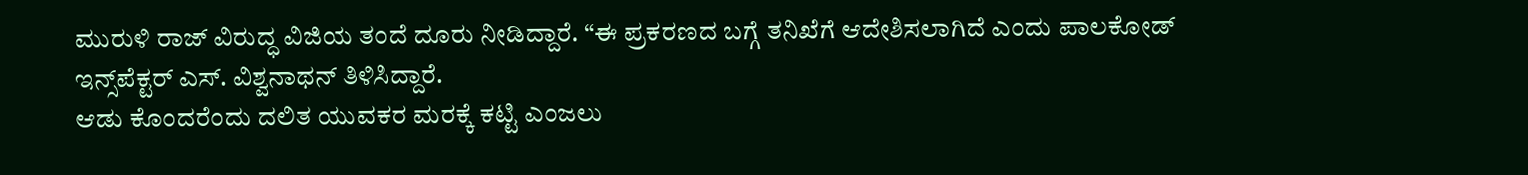ಮುರುಳಿ ರಾಜ್ ವಿರುದ್ಧ ವಿಜಿಯ ತಂದೆ ದೂರು ನೀಡಿದ್ದಾರೆ. “ಈ ಪ್ರಕರಣದ ಬಗ್ಗೆ ತನಿಖೆಗೆ ಆದೇಶಿಸಲಾಗಿದೆ ಎಂದು ಪಾಲಕೋಡ್ ಇನ್ಸ್‌ಪೆಕ್ಟರ್ ಎಸ್. ವಿಶ್ವನಾಥನ್ ತಿಳಿಸಿದ್ದಾರೆ.
ಆಡು ಕೊಂದರೆಂದು ದಲಿತ ಯುವಕರ ಮರಕ್ಕೆ ಕಟ್ಟಿ ಎಂಜಲು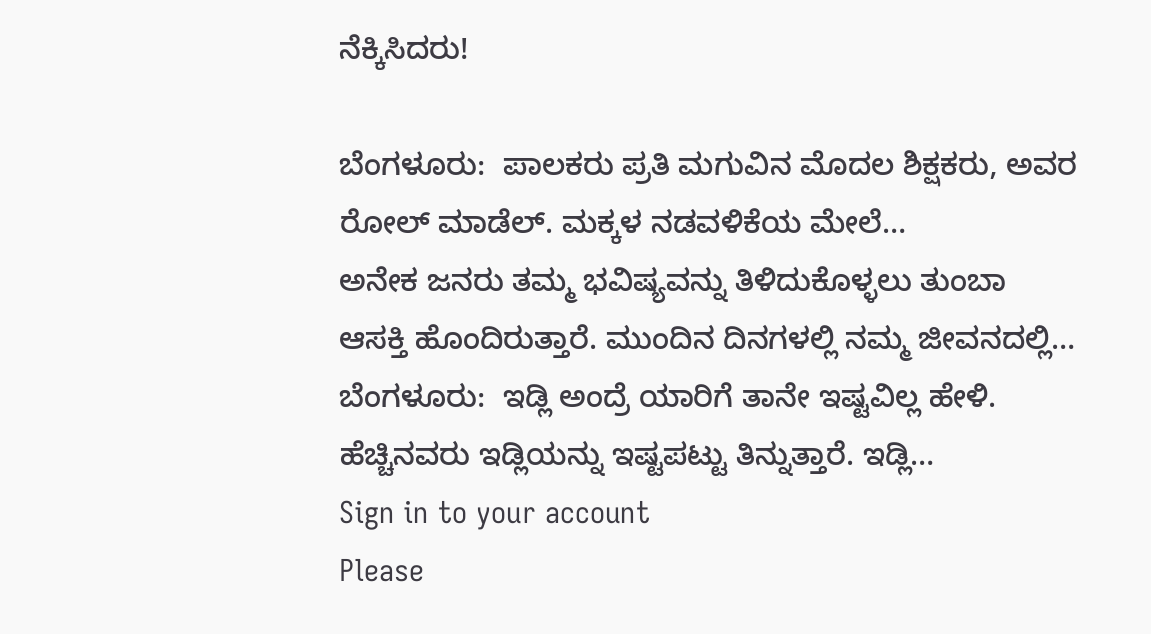ನೆಕ್ಕಿಸಿದರು!

ಬೆಂಗಳೂರು:  ಪಾಲಕರು ಪ್ರತಿ ಮಗುವಿನ ಮೊದಲ ಶಿಕ್ಷಕರು, ಅವರ ರೋಲ್ ಮಾಡೆಲ್. ಮಕ್ಕಳ ನಡವಳಿಕೆಯ ಮೇಲೆ…
ಅನೇಕ ಜನರು ತಮ್ಮ ಭವಿಷ್ಯವನ್ನು ತಿಳಿದುಕೊಳ್ಳಲು ತುಂಬಾ ಆಸಕ್ತಿ ಹೊಂದಿರುತ್ತಾರೆ. ಮುಂದಿನ ದಿನಗಳಲ್ಲಿ ನಮ್ಮ ಜೀವನದಲ್ಲಿ…
ಬೆಂಗಳೂರು:  ಇಡ್ಲಿ ಅಂದ್ರೆ ಯಾರಿಗೆ ತಾನೇ ಇಷ್ಟವಿಲ್ಲ ಹೇಳಿ.  ಹೆಚ್ಚಿನವರು ಇಡ್ಲಿಯನ್ನು ಇಷ್ಟಪಟ್ಟು ತಿನ್ನುತ್ತಾರೆ. ಇಡ್ಲಿ…
Sign in to your account
Please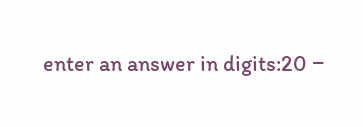enter an answer in digits:20 −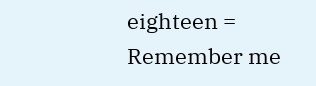eighteen =
Remember me